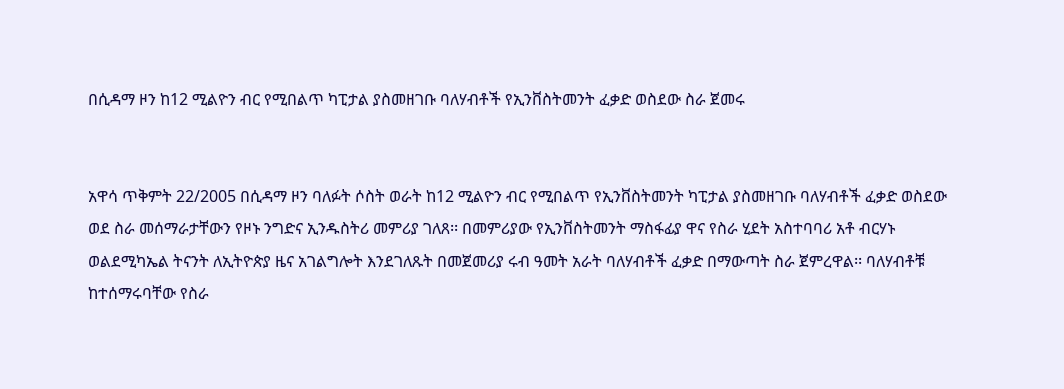በሲዳማ ዞን ከ12 ሚልዮን ብር የሚበልጥ ካፒታል ያስመዘገቡ ባለሃብቶች የኢንቨስትመንት ፈቃድ ወስደው ስራ ጀመሩ


አዋሳ ጥቅምት 22/2005 በሲዳማ ዞን ባለፉት ሶስት ወራት ከ12 ሚልዮን ብር የሚበልጥ የኢንቨስትመንት ካፒታል ያስመዘገቡ ባለሃብቶች ፈቃድ ወስደው ወደ ስራ መሰማራታቸውን የዞኑ ንግድና ኢንዱስትሪ መምሪያ ገለጸ፡፡ በመምሪያው የኢንቨስትመንት ማስፋፊያ ዋና የስራ ሂደት አስተባባሪ አቶ ብርሃኑ ወልደሚካኤል ትናንት ለኢትዮጵያ ዜና አገልግሎት እንደገለጹት በመጀመሪያ ሩብ ዓመት አራት ባለሃብቶች ፈቃድ በማውጣት ስራ ጀምረዋል፡፡ ባለሃብቶቹ ከተሰማሩባቸው የስራ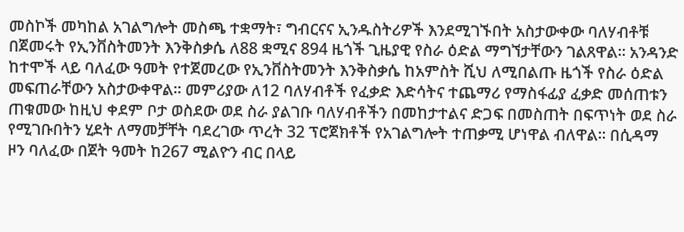መስኮች መካከል አገልግሎት መስጫ ተቋማት፣ ግብርናና ኢንዱስትሪዎች እንደሚገኙበት አስታውቀው ባለሃብቶቹ በጀመሩት የኢንቨስትመንት እንቅስቃሴ ለ88 ቋሚና 894 ዜጎች ጊዜያዊ የስራ ዕድል ማግኘታቸውን ገልጸዋል። አንዳንድ ከተሞች ላይ ባለፈው ዓመት የተጀመረው የኢንቨስትመንት እንቅስቃሴ ከአምስት ሺህ ለሚበልጡ ዜጎች የስራ ዕድል መፍጠራቸውን አስታውቀዋል፡፡ መምሪያው ለ12 ባለሃብቶች የፈቃድ እድሳትና ተጨማሪ የማስፋፊያ ፈቃድ መሰጠቱን ጠቁመው ከዚህ ቀደም ቦታ ወስደው ወደ ስራ ያልገቡ ባለሃብቶችን በመከታተልና ድጋፍ በመስጠት በፍጥነት ወደ ስራ የሚገቡበትን ሂደት ለማመቻቸት ባደረገው ጥረት 32 ፕሮጀክቶች የአገልግሎት ተጠቃሚ ሆነዋል ብለዋል፡፡ በሲዳማ ዞን ባለፈው በጀት ዓመት ከ267 ሚልዮን ብር በላይ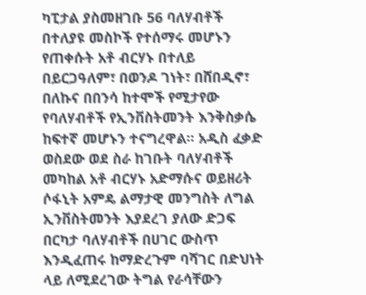ካፒታል ያስመዘገቡ 56 ባለሃብቶች በተለያዩ መስኮች የተሰማሩ መሆኑን የጠቀሱት አቶ ብርሃኑ በተለይ በይርጋዓለም፣ በወንዶ ገነት፣ በሸበዲኖ፣ በለኩና በበንሳ ከተሞች የሚታየው የባለሃብቶች የኢንቨስትመንት እንቅስቃሴ ከፍተኛ መሆኑን ተናግረዋል፡፡ አዲስ ፈቃድ ወስደው ወደ ስራ ከገቡት ባለሃብቶች መካከል አቶ ብርሃኑ አድማሱና ወይዘሪት ሶፋኒት አምዴ ልማታዊ መንግስት ለግል ኢንቨስትመንት እያደረገ ያለው ድጋፍ በርካታ ባለሃብቶች በሀገር ውስጥ እንዲፈጠሩ ከማድረጉም ባሻገር በድህነት ላይ ለሚደረገው ትግል የራሳቸውን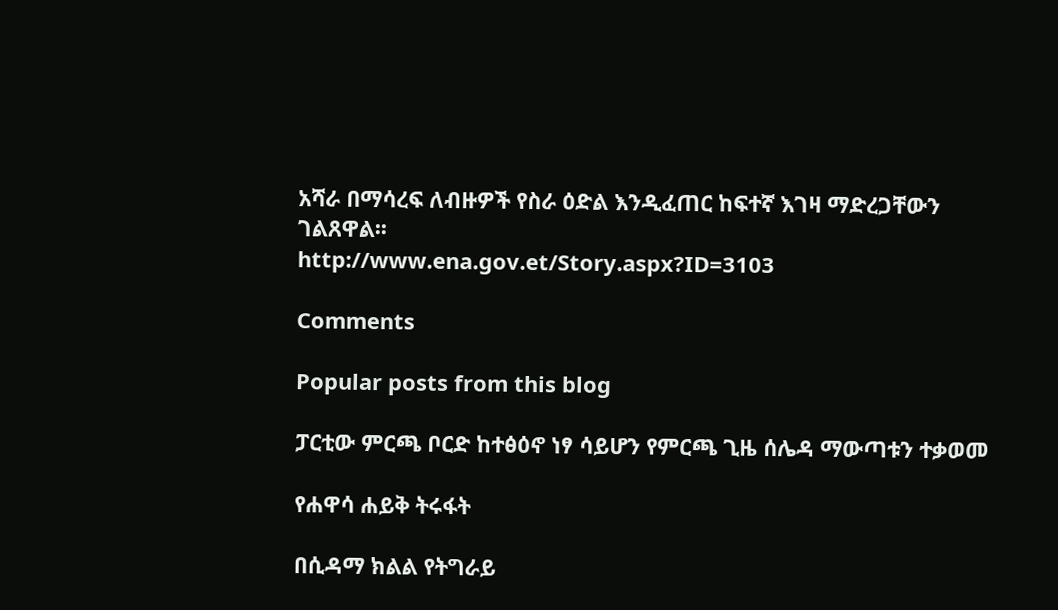አሻራ በማሳረፍ ለብዙዎች የስራ ዕድል እንዲፈጠር ከፍተኛ እገዛ ማድረጋቸውን ገልጸዋል፡፡
http://www.ena.gov.et/Story.aspx?ID=3103

Comments

Popular posts from this blog

ፓርቲው ምርጫ ቦርድ ከተፅዕኖ ነፃ ሳይሆን የምርጫ ጊዜ ሰሌዳ ማውጣቱን ተቃወመ

የሐዋሳ ሐይቅ ትሩፋት

በሲዳማ ክልል የትግራይ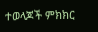ተወላጆች ምክክር